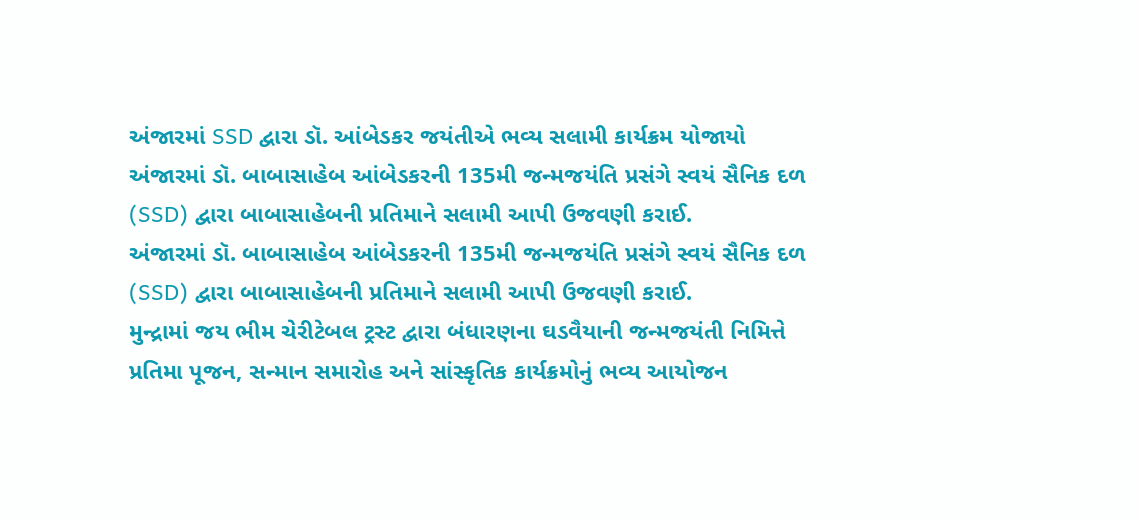અંજારમાં SSD દ્વારા ડૉ. આંબેડકર જયંતીએ ભવ્ય સલામી કાર્યક્રમ યોજાયો
અંજારમાં ડૉ. બાબાસાહેબ આંબેડકરની 135મી જન્મજયંતિ પ્રસંગે સ્વયં સૈનિક દળ (SSD) દ્વારા બાબાસાહેબની પ્રતિમાને સલામી આપી ઉજવણી કરાઈ.
અંજારમાં ડૉ. બાબાસાહેબ આંબેડકરની 135મી જન્મજયંતિ પ્રસંગે સ્વયં સૈનિક દળ (SSD) દ્વારા બાબાસાહેબની પ્રતિમાને સલામી આપી ઉજવણી કરાઈ.
મુન્દ્રામાં જય ભીમ ચેરીટેબલ ટ્રસ્ટ દ્વારા બંધારણના ઘડવૈયાની જન્મજયંતી નિમિત્તે પ્રતિમા પૂજન, સન્માન સમારોહ અને સાંસ્કૃતિક કાર્યક્રમોનું ભવ્ય આયોજન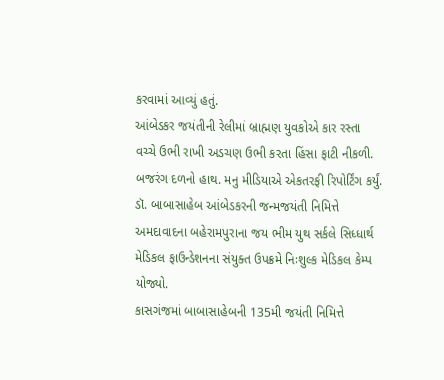કરવામાં આવ્યું હતું.
આંબેડકર જયંતીની રેલીમાં બ્રાહ્મણ યુવકોએ કાર રસ્તા વચ્ચે ઉભી રાખી અડચણ ઉભી કરતા હિંસા ફાટી નીકળી. બજરંગ દળનો હાથ. મનુ મીડિયાએ એકતરફી રિપોર્ટિંગ કર્યું.
ડૉ. બાબાસાહેબ આંબેડકરની જન્મજયંતી નિમિત્તે અમદાવાદના બહેરામપુરાના જય ભીમ યુથ સર્કલે સિધ્ધાર્થ મેડિકલ ફાઉન્ડેશનના સંયુક્ત ઉપક્રમે નિઃશુલ્ક મેડિકલ કેમ્પ યોજ્યો.
કાસગંજમાં બાબાસાહેબની 135મી જયંતી નિમિત્તે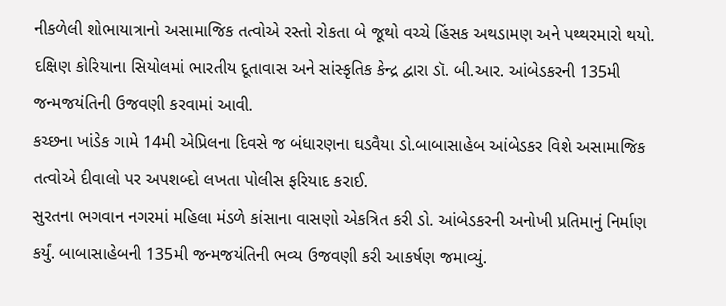નીકળેલી શોભાયાત્રાનો અસામાજિક તત્વોએ રસ્તો રોકતા બે જૂથો વચ્ચે હિંસક અથડામણ અને પથ્થરમારો થયો.
દક્ષિણ કોરિયાના સિયોલમાં ભારતીય દૂતાવાસ અને સાંસ્કૃતિક કેન્દ્ર દ્વારા ડૉ. બી.આર. આંબેડકરની 135મી જન્મજયંતિની ઉજવણી કરવામાં આવી.
કચ્છના ખાંડેક ગામે 14મી એપ્રિલના દિવસે જ બંધારણના ઘડવૈયા ડો.બાબાસાહેબ આંબેડકર વિશે અસામાજિક તત્વોએ દીવાલો પર અપશબ્દો લખતા પોલીસ ફરિયાદ કરાઈ.
સુરતના ભગવાન નગરમાં મહિલા મંડળે કાંસાના વાસણો એકત્રિત કરી ડો. આંબેડકરની અનોખી પ્રતિમાનું નિર્માણ કર્યું. બાબાસાહેબની 135મી જન્મજયંતિની ભવ્ય ઉજવણી કરી આકર્ષણ જમાવ્યું.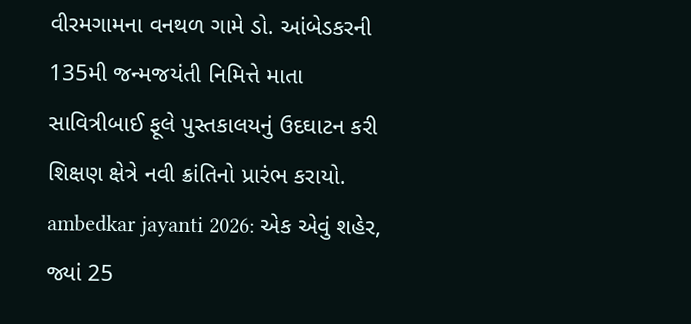વીરમગામના વનથળ ગામે ડો. આંબેડકરની 135મી જન્મજયંતી નિમિત્તે માતા સાવિત્રીબાઈ ફૂલે પુસ્તકાલયનું ઉદઘાટન કરી શિક્ષણ ક્ષેત્રે નવી ક્રાંતિનો પ્રારંભ કરાયો.
ambedkar jayanti 2026: એક એવું શહેર, જ્યાં 25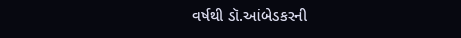વર્ષથી ડૉ.આંબેડકરની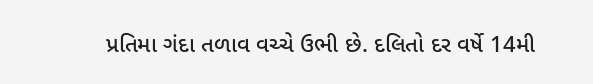પ્રતિમા ગંદા તળાવ વચ્ચે ઉભી છે. દલિતો દર વર્ષે 14મી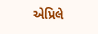એપ્રિલે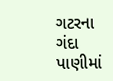ગટરના ગંદા પાણીમાં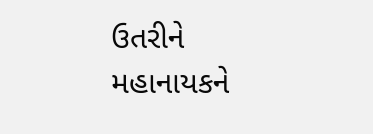ઉતરીને મહાનાયકને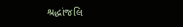શ્રદ્ધાંજલિ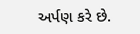અર્પણ કરે છે.